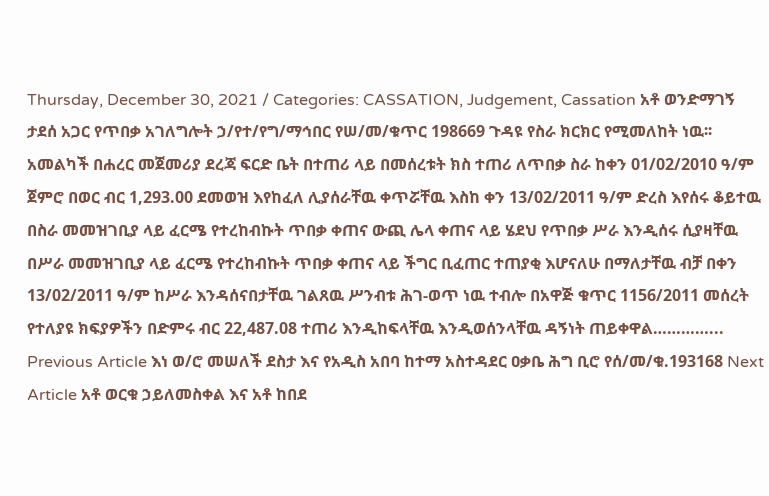Thursday, December 30, 2021 / Categories: CASSATION, Judgement, Cassation አቶ ወንድማገኝ ታደሰ አጋር የጥበቃ አገለግሎት ኃ/የተ/የግ/ማኅበር የሠ/መ/ቁጥር 198669 ጉዳዩ የስራ ክርክር የሚመለከት ነዉ፡፡ አመልካች በሐረር መጀመሪያ ደረጃ ፍርድ ቤት በተጠሪ ላይ በመሰረቱት ክስ ተጠሪ ለጥበቃ ስራ ከቀን 01/02/2010 ዓ/ም ጀምሮ በወር ብር 1,293.00 ደመወዝ እየከፈለ ሊያሰራቸዉ ቀጥሯቸዉ እስከ ቀን 13/02/2011 ዓ/ም ድረስ እየሰሩ ቆይተዉ በስራ መመዝገቢያ ላይ ፈርሜ የተረከብኩት ጥበቃ ቀጠና ውጪ ሌላ ቀጠና ላይ ሄደህ የጥበቃ ሥራ እንዲሰሩ ሲያዛቸዉ በሥራ መመዝገቢያ ላይ ፈርሜ የተረከብኩት ጥበቃ ቀጠና ላይ ችግር ቢፈጠር ተጠያቂ እሆናለሁ በማለታቸዉ ብቻ በቀን 13/02/2011 ዓ/ም ከሥራ እንዳሰናበታቸዉ ገልጸዉ ሥንብቱ ሕገ-ወጥ ነዉ ተብሎ በአዋጅ ቁጥር 1156/2011 መሰረት የተለያዩ ክፍያዎችን በድምሩ ብር 22,487.08 ተጠሪ እንዲከፍላቸዉ እንዲወሰንላቸዉ ዳኝነት ጠይቀዋል…………... Previous Article እነ ወ/ሮ መሠለች ደስታ እና የአዲስ አበባ ከተማ አስተዳደር ዐቃቤ ሕግ ቢሮ የሰ/መ/ቁ.193168 Next Article አቶ ወርቁ ኃይለመስቀል እና አቶ ከበደ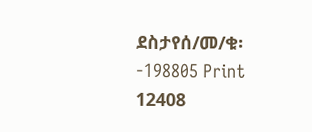ደስታየሰ/መ/ቁ፡-198805 Print 12408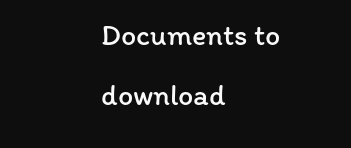Documents to download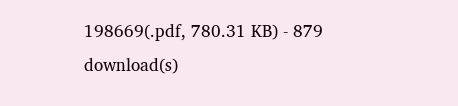198669(.pdf, 780.31 KB) - 879 download(s)